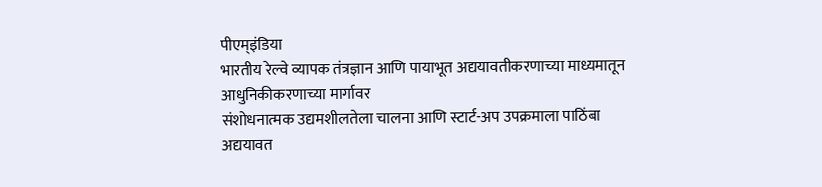पीएम्इंडिया
भारतीय रेल्वे व्यापक तंत्रज्ञान आणि पायाभूत अद्ययावतीकरणाच्या माध्यमातून आधुनिकीकरणाच्या मार्गावर
संशोधनात्मक उद्यमशीलतेला चालना आणि स्टार्ट-अप उपक्रमाला पाठिंबा
अद्ययावत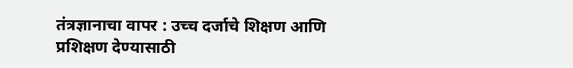तंत्रज्ञानाचा वापर : उच्च दर्जाचे शिक्षण आणि प्रशिक्षण देण्यासाठी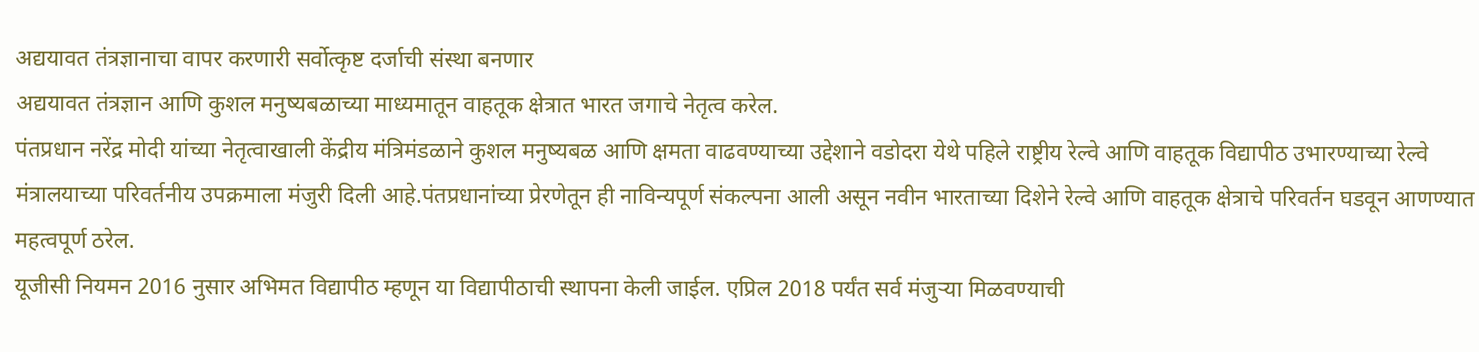अद्ययावत तंत्रज्ञानाचा वापर करणारी सर्वोत्कृष्ट दर्जाची संस्था बनणार
अद्ययावत तंत्रज्ञान आणि कुशल मनुष्यबळाच्या माध्यमातून वाहतूक क्षेत्रात भारत जगाचे नेतृत्व करेल.
पंतप्रधान नरेंद्र मोदी यांच्या नेतृत्वाखाली केंद्रीय मंत्रिमंडळाने कुशल मनुष्यबळ आणि क्षमता वाढवण्याच्या उद्देशाने वडोदरा येथे पहिले राष्ट्रीय रेल्वे आणि वाहतूक विद्यापीठ उभारण्याच्या रेल्वे मंत्रालयाच्या परिवर्तनीय उपक्रमाला मंजुरी दिली आहे.पंतप्रधानांच्या प्रेरणेतून ही नाविन्यपूर्ण संकल्पना आली असून नवीन भारताच्या दिशेने रेल्वे आणि वाहतूक क्षेत्राचे परिवर्तन घडवून आणण्यात महत्वपूर्ण ठरेल.
यूजीसी नियमन 2016 नुसार अभिमत विद्यापीठ म्हणून या विद्यापीठाची स्थापना केली जाईल. एप्रिल 2018 पर्यंत सर्व मंजुऱ्या मिळवण्याची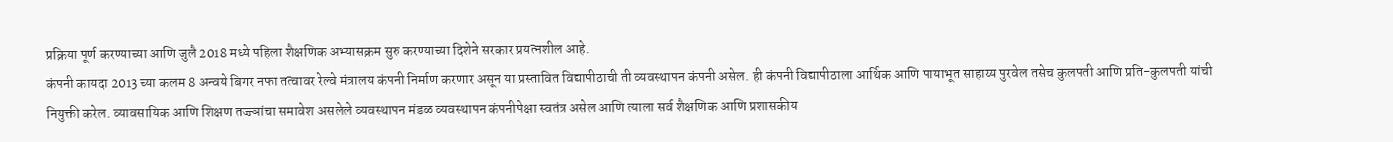प्रक्रिया पूर्ण करण्याच्या आणि जुलै 2018 मध्ये पहिला शैक्षणिक अभ्यासक्रम सुरु करण्याच्या दिशेने सरकार प्रयत्नशील आहे.
कंपनी कायदा 2013 च्या कलम 8 अन्वये बिगर नफा तत्वावर रेल्वे मंत्रालय कंपनी निर्माण करणार असून या प्रस्तावित विद्यापीठाची ती व्यवस्थापन कंपनी असेल. ही कंपनी विद्यापीठाला आर्थिक आणि पायाभूत साहाय्य पुरवेल तसेच कुलपती आणि प्रति-कुलपती यांची नियुक्ती करेल. व्यावसायिक आणि शिक्षण तज्ज्ञांचा समावेश असलेले व्यवस्थापन मंडळ व्यवस्थापन कंपनीपेक्षा स्वतंत्र असेल आणि त्याला सर्व शैक्षणिक आणि प्रशासकीय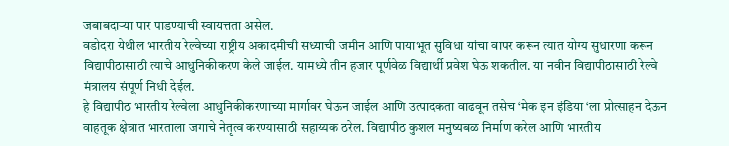जबाबदाऱ्या पार पाडण्याची स्वायत्तता असेल.
वडोदरा येथील भारतीय रेल्वेच्या राष्ट्रीय अकादमीची सध्याची जमीन आणि पायाभूत सुविधा यांचा वापर करून त्यात योग्य सुधारणा करून विद्यापीठासाठी त्याचे आधुनिकीकरण केले जाईल. यामध्ये तीन हजार पूर्णवेळ विद्यार्थी प्रवेश घेऊ शकतील. या नवीन विद्यापीठासाठी रेल्वे मंत्रालय संपूर्ण निधी देईल.
हे विद्यापीठ भारतीय रेल्वेला आधुनिकीकरणाच्या मार्गावर घेऊन जाईल आणि उत्पादकता वाढवून तसेच ‘मेक इन इंडिया ‘ला प्रोत्साहन देऊन वाहतूक क्षेत्रात भारताला जगाचे नेतृत्व करण्यासाठी सहाय्यक ठरेल. विद्यापीठ कुशल मनुष्यबळ निर्माण करेल आणि भारतीय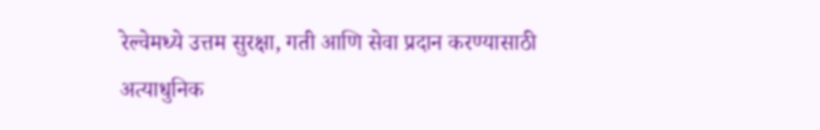रेल्वेमध्ये उत्तम सुरक्षा, गती आणि सेवा प्रदान करण्यासाठी अत्याधुनिक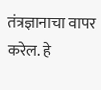तंत्रज्ञानाचा वापर करेल. हे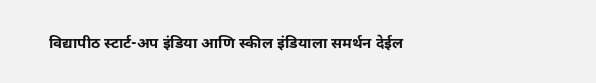विद्यापीठ स्टार्ट-अप इंडिया आणि स्कील इंडियाला समर्थन देईल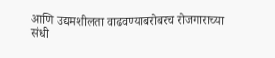आणि उद्यमशीलता वाढवण्याबरोबरच रोजगाराच्या संधी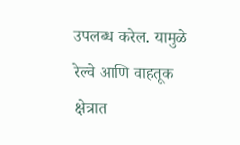उपलब्ध करेल. यामुळे रेल्वे आणि वाहतूक क्षेत्रात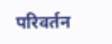परिवर्तन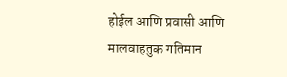होईल आणि प्रवासी आणि मालवाहतुक गतिमान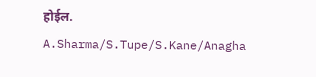होईल.
A.Sharma/S.Tupe/S.Kane/Anagha